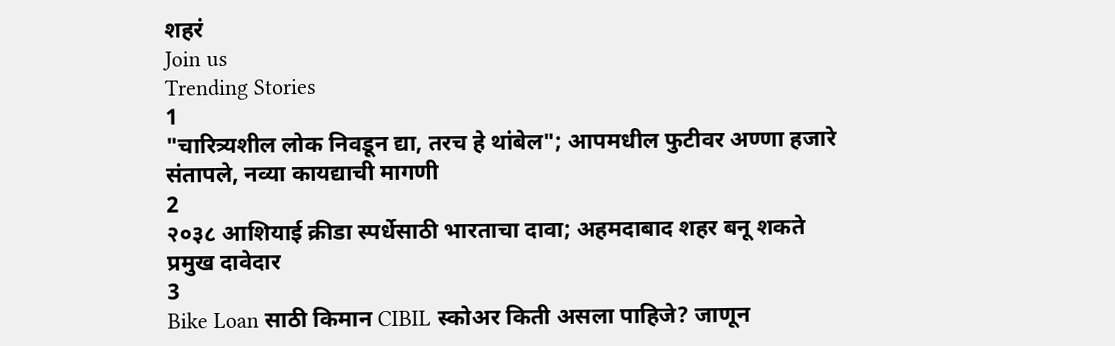शहरं
Join us
Trending Stories
1
"चारित्र्यशील लोक निवडून द्या, तरच हे थांबेल"; आपमधील फुटीवर अण्णा हजारे संतापले, नव्या कायद्याची मागणी
2
२०३८ आशियाई क्रीडा स्पर्धेसाठी भारताचा दावा; अहमदाबाद शहर बनू शकते प्रमुख दावेदार
3
Bike Loan साठी किमान CIBIL स्कोअर किती असला पाहिजे? जाणून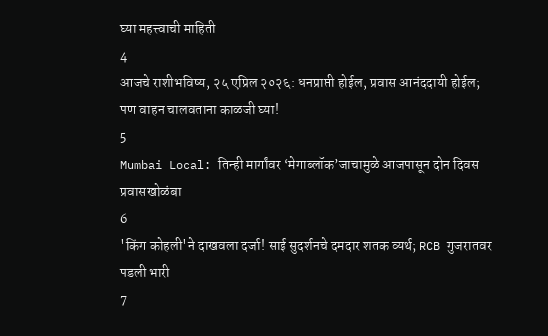घ्या महत्त्वाची माहिती
4
आजचे राशीभविष्य, २५ एप्रिल २०२६: धनप्राप्ती होईल, प्रवास आनंददायी होईल; पण वाहन चालवताना काळजी घ्या!
5
Mumbai Local: तिन्ही मार्गांवर ‘मेगाब्लॉक’जाचामुळे आजपासून दोन दिवस प्रवासखोळंबा
6
'किंग कोहली'ने दाखवला दर्जा! साई सुदर्शनचे दमदार शतक व्यर्थ; RCB गुजरातवर पडली भारी
7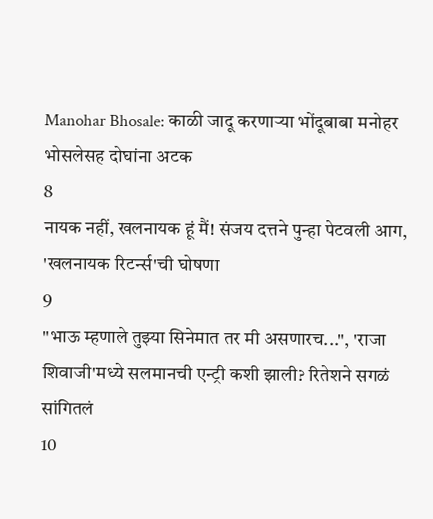Manohar Bhosale: काळी जादू करणाऱ्या भोंदूबाबा मनोहर भोसलेसह दोघांना अटक
8
नायक नहीं, खलनायक हूं मैं! संजय दत्तने पुन्हा पेटवली आग, 'खलनायक रिटर्न्स'ची घोषणा
9
"भाऊ म्हणाले तुझ्या सिनेमात तर मी असणारच...", 'राजा शिवाजी'मध्ये सलमानची एन्ट्री कशी झाली? रितेशने सगळं सांगितलं
10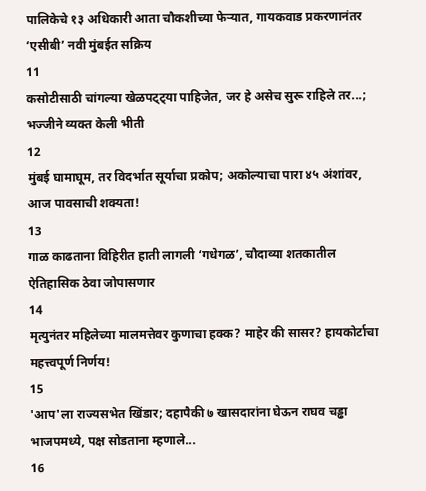पालिकेचे १३ अधिकारी आता चौकशीच्या फेऱ्यात, गायकवाड प्रकरणानंतर ‘एसीबी’ नवी मुंबईत सक्रिय
11
कसोटीसाठी चांगल्या खेळपट्ट्या पाहिजेत, जर हे असेच सुरू राहिले तर...; भज्जीने व्यक्त केली भीती
12
मुंबई घामाघूम, तर विदर्भात सूर्याचा प्रकोप; अकोल्याचा पारा ४५ अंशांवर, आज पावसाची शक्यता!
13
गाळ काढताना विहिरीत हाती लागली ‘गधेगळ’, चौदाव्या शतकातील ऐतिहासिक ठेवा जोपासणार
14
मृत्युनंतर महिलेच्या मालमत्तेवर कुणाचा हक्क? माहेर की सासर? हायकोर्टाचा महत्त्वपूर्ण निर्णय!
15
'आप'ला राज्यसभेत खिंडार; दहापैकी ७ खासदारांना घेऊन राघव चड्ढा भाजपमध्ये, पक्ष सोडताना म्हणाले...
16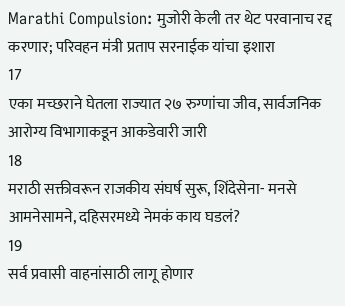Marathi Compulsion: मुजोरी केली तर थेट परवानाच रद्द करणार; परिवहन मंत्री प्रताप सरनाईक यांचा इशारा
17
एका मच्छराने घेतला राज्यात २७ रुग्णांचा जीव, सार्वजनिक आरोग्य विभागाकडून आकडेवारी जारी
18
मराठी सक्तीवरून राजकीय संघर्ष सुरू, शिंदेसेना- मनसे आमनेसामने, दहिसरमध्ये नेमकं काय घडलं?
19
सर्व प्रवासी वाहनांसाठी लागू होणार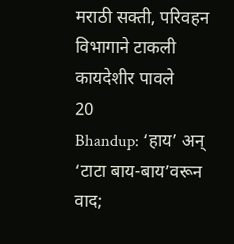मराठी सक्ती, परिवहन विभागाने टाकली कायदेशीर पावले
20
Bhandup: ‘हाय’ अन् ‘टाटा बाय-बाय’वरून वाद;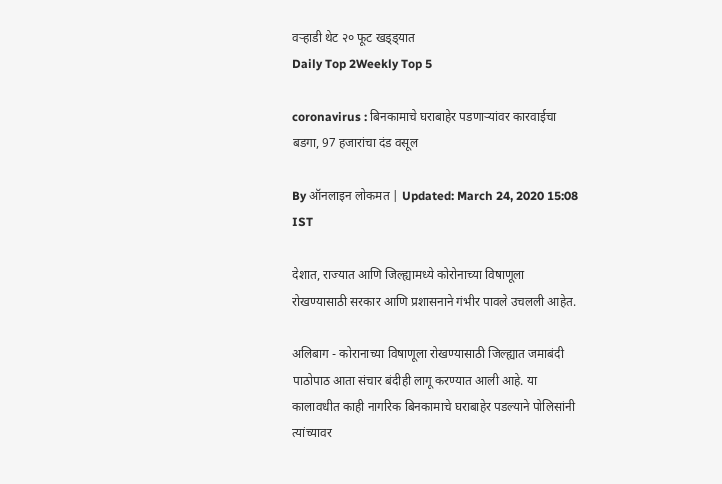वऱ्हाडी थेट २० फूट खड्ड्यात
Daily Top 2Weekly Top 5

coronavirus : बिनकामाचे घराबाहेर पडणाऱ्यांवर कारवाईचा बडगा, 97 हजारांचा दंड वसूल

By ऑनलाइन लोकमत | Updated: March 24, 2020 15:08 IST

देशात, राज्यात आणि जिल्ह्यामध्ये कोरोनाच्या विषाणूला रोखण्यासाठी सरकार आणि प्रशासनाने गंभीर पावले उचलली आहेत.

अलिबाग - कोरानाच्या विषाणूला रोखण्यासाठी जिल्ह्यात जमाबंदी पाठोपाठ आता संचार बंदीही लागू करण्यात आली आहे. या कालावधीत काही नागरिक बिनकामाचे घराबाहेर पडल्याने पोलिसांनी त्यांच्यावर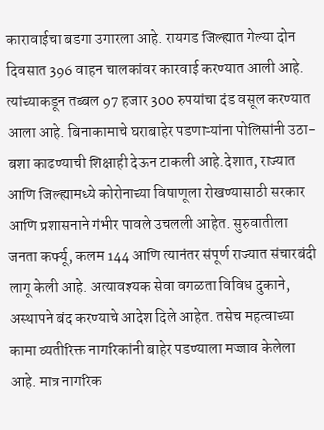कारावाईचा बडगा उगारला आहे. रायगड जिल्ह्यात गेल्या दोन दिवसात 396 वाहन चालकांवर कारवाई करण्यात आली आहे. त्यांच्याकडून तब्बल 97 हजार 300 रुपयांचा दंड वसूल करण्यात आला आहे. बिनाकामाचे घराबाहेर पडणाऱ्यांना पोलिसांनी उठा-बशा काढण्याची शिक्षाही देऊन टाकली आहे.देशात, राज्यात आणि जिल्ह्यामध्ये कोरोनाच्या विषाणूला रोखण्यासाठी सरकार आणि प्रशासनाने गंभीर पावले उचलली आहेत. सुरुवातीला जनता कर्फ्यू, कलम 144 आणि त्यानंतर संपूर्ण राज्यात संचारबंदी लागू केली आहे. अत्यावश्यक सेवा वगळता विविध दुकाने, अस्थापने बंद करण्याचे आदेश दिले आहेत. तसेच महत्वाच्या कामा व्यतीरिक्त नागरिकांनी बाहेर पडण्याला मज्जाव केलेला आहे. मात्र नागरिक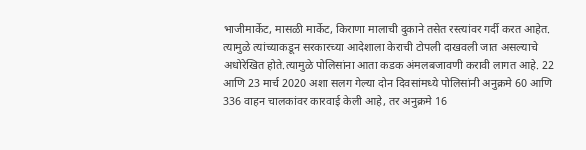भाजीमार्केट, मासळी मार्केट, किराणा मालाची दुकाने तसेत रस्त्यांवर गर्दी करत आहेत. त्यामुळे त्यांच्याकडून सरकारच्या आदेशाला केराची टोपली दाखवली जात असल्याचे अधोरेखित होते.त्यामुळे पोलिसांना आता कडक अंमलबजावणी करावी लागत आहे. 22 आणि 23 मार्च 2020 अशा सलग गेल्या दोन दिवसांमध्ये पोलिसांनी अनुक्रमे 60 आणि  336 वाहन चालकांवर कारवाई केली आहे, तर अनुक्रमे 16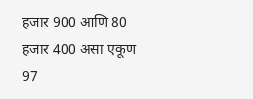हजार 900 आणि 80 हजार 400 असा एकूण  97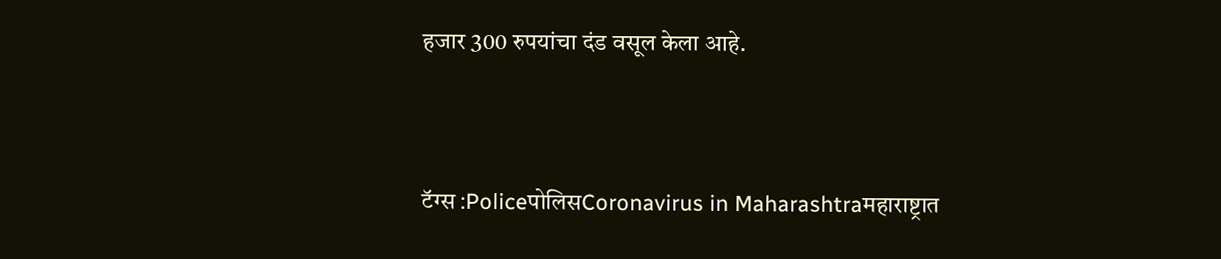हजार 300 रुपयांचा दंड वसूल केला आहे.



टॅग्स :PoliceपोलिसCoronavirus in Maharashtraमहाराष्ट्रात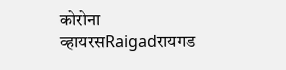कोरोना व्हायरसRaigadरायगड